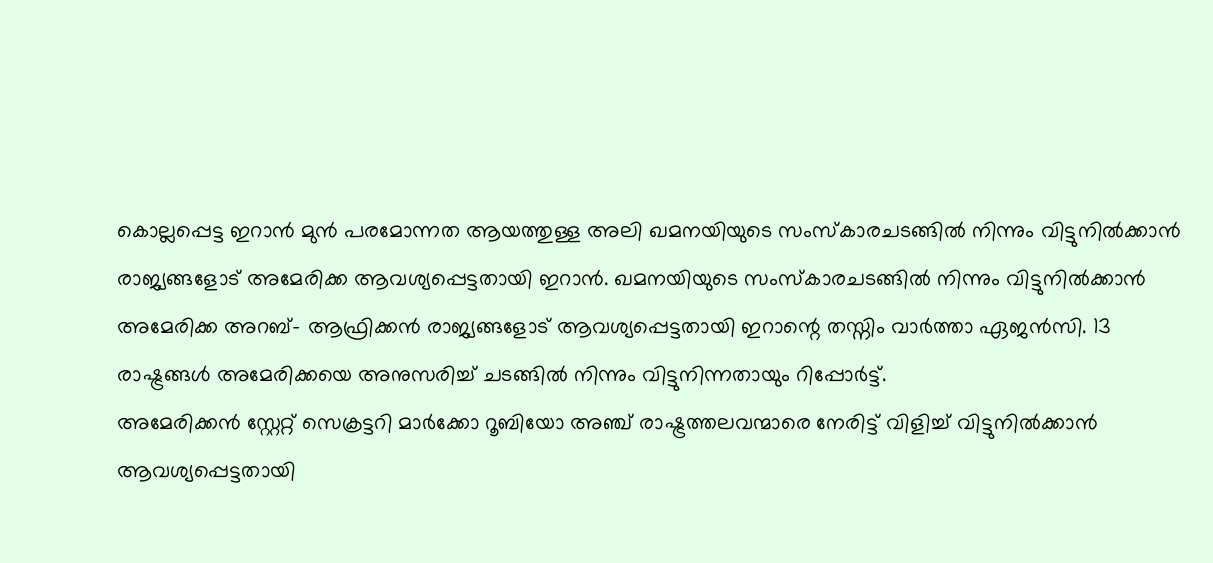കൊല്ലപ്പെട്ട ഇറാൻ മുൻ പരമോന്നത ആയത്തുള്ള അലി ഖമനയിയുടെ സംസ്കാരചടങ്ങിൽ നിന്നും വിട്ടുനിൽക്കാൻ രാജ്യങ്ങളോട് അമേരിക്ക ആവശ്യപ്പെട്ടതായി ഇറാൻ. ഖമനയിയുടെ സംസ്കാരചടങ്ങിൽ നിന്നും വിട്ടുനിൽക്കാൻ അമേരിക്ക അറബ്- ആഫ്രിക്കൻ രാജ്യങ്ങളോട് ആവശ്യപ്പെട്ടതായി ഇറാന്റെ തസ്നിം വാർത്താ ഏജൻസി. 13 രാഷ്ട്രങ്ങൾ അമേരിക്കയെ അനുസരിച്ച് ചടങ്ങിൽ നിന്നും വിട്ടുനിന്നതായും റിപ്പോർട്ട്.
അമേരിക്കൻ സ്റ്റേറ്റ് സെക്രട്ടറി മാർക്കോ റൂബിയോ അഞ്ച് രാഷ്ട്രത്തലവന്മാരെ നേരിട്ട് വിളിച്ച് വിട്ടുനിൽക്കാൻ ആവശ്യപ്പെട്ടതായി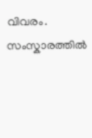വിവരം. സംസ്കാരത്തിൽ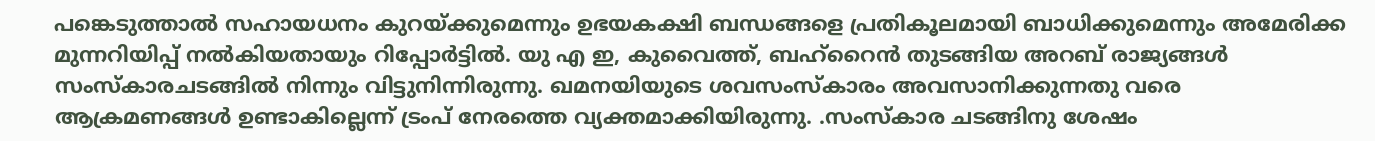പങ്കെടുത്താൽ സഹായധനം കുറയ്ക്കുമെന്നും ഉഭയകക്ഷി ബന്ധങ്ങളെ പ്രതികൂലമായി ബാധിക്കുമെന്നും അമേരിക്ക മുന്നറിയിപ്പ് നൽകിയതായും റിപ്പോർട്ടിൽ. യു എ ഇ, കുവൈത്ത്, ബഹ്റൈൻ തുടങ്ങിയ അറബ് രാജ്യങ്ങൾ സംസ്കാരചടങ്ങിൽ നിന്നും വിട്ടുനിന്നിരുന്നു. ഖമനയിയുടെ ശവസംസ്കാരം അവസാനിക്കുന്നതു വരെ ആക്രമണങ്ങൾ ഉണ്ടാകില്ലെന്ന് ട്രംപ് നേരത്തെ വ്യക്തമാക്കിയിരുന്നു. .സംസ്കാര ചടങ്ങിനു ശേഷം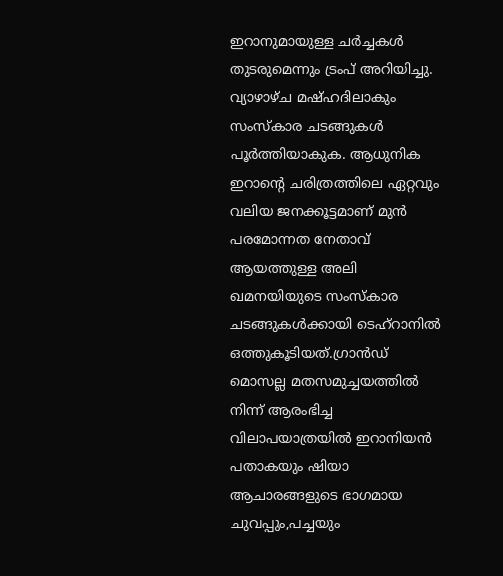ഇറാനുമായുള്ള ചർച്ചകൾ തുടരുമെന്നും ട്രംപ് അറിയിച്ചു.
വ്യാഴാഴ്ച മഷ്ഹദിലാകും സംസ്കാര ചടങ്ങുകൾ പൂർത്തിയാകുക. ആധുനിക ഇറാന്റെ ചരിത്രത്തിലെ ഏറ്റവും വലിയ ജനക്കൂട്ടമാണ് മുൻ പരമോന്നത നേതാവ് ആയത്തുള്ള അലി ഖമനയിയുടെ സംസ്കാര ചടങ്ങുകൾക്കായി ടെഹ്റാനിൽ ഒത്തുകൂടിയത്.ഗ്രാൻഡ് മൊസല്ല മതസമുച്ചയത്തിൽ നിന്ന് ആരംഭിച്ച വിലാപയാത്രയിൽ ഇറാനിയൻ പതാകയും ഷിയാ ആചാരങ്ങളുടെ ഭാഗമായ ചുവപ്പും,പച്ചയും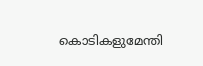കൊടികളുമേന്തി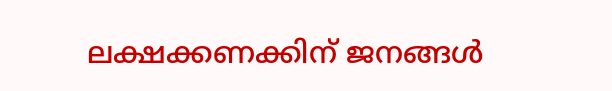ലക്ഷക്കണക്കിന് ജനങ്ങൾ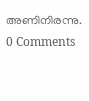അണിനിരന്നു.
0 Comments